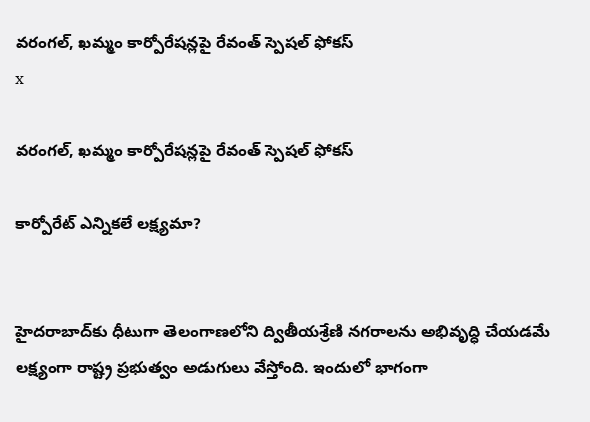వరంగల్, ఖమ్మం కార్పోరేషన్లపై రేవంత్ స్పెషల్ ఫోకస్
x

వరంగల్, ఖమ్మం కార్పోరేషన్లపై రేవంత్ స్పెషల్ ఫోకస్

కార్పోరేట్ ఎన్నికలే లక్ష్యమా?


హైదరాబాద్‌కు ధీటుగా తెలంగాణలోని ద్వితీయశ్రేణి నగరాలను అభివృద్ధి చేయడమే లక్ష్యంగా రాష్ట్ర ప్రభుత్వం అడుగులు వేస్తోంది. ఇందులో భాగంగా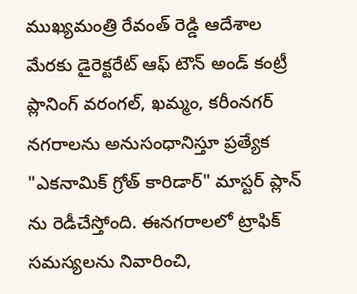ముఖ్యమంత్రి రేవంత్ రెడ్డి ఆదేశాల మేరకు డైరెక్టరేట్ ఆఫ్ టౌన్ అండ్ కంట్రీ ప్లానింగ్ వరంగల్, ఖమ్మం, కరీంనగర్ నగరాలను అనుసంధానిస్తూ ప్రత్యేక "ఎకనామిక్ గ్రోత్ కారిడార్" మాస్టర్ ప్లాన్ ను రెడీచేస్తోంది. ఈనగరాలలో ట్రాఫిక్ సమస్యలను నివారించి,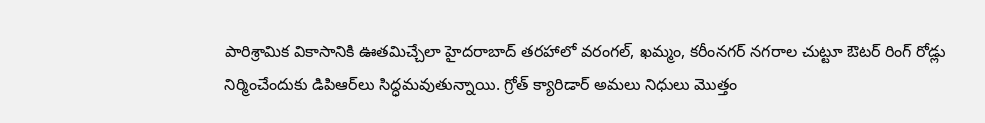పారిశ్రామిక వికాసానికి ఊతమిచ్చేలా హైదరాబాద్ తరహాలో వరంగల్, ఖమ్మం, కరీంనగర్ నగరాల చుట్టూ ఔటర్ రింగ్ రోడ్లు నిర్మించేందుకు డిపిఆర్‌లు సిద్ధమవుతున్నాయి. గ్రోత్ క్యారిడార్ అమలు నిధులు మొత్తం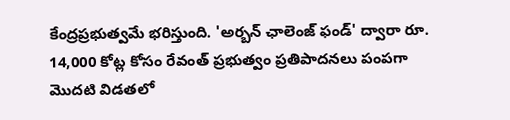కేంద్రప్రభుత్వమే భరిస్తుంది. 'అర్బన్ ఛాలెంజ్ ఫండ్' ద్వారా రూ. 14,000 కోట్ల కోసం రేవంత్ ప్రభుత్వం ప్రతిపాదనలు పంపగా మొదటి విడతలో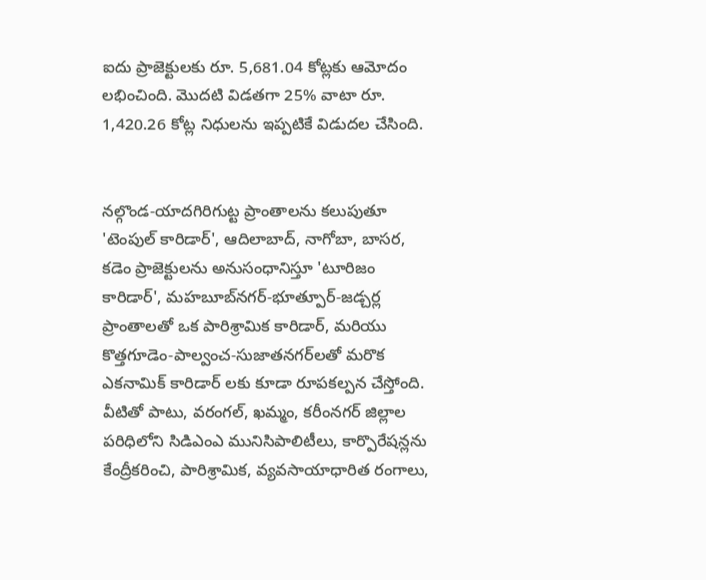ఐదు ప్రాజెక్టులకు రూ. 5,681.04 కోట్లకు ఆమోదం లభించింది. మొదటి విడతగా 25% వాటా రూ. 1,420.26 కోట్ల నిధులను ఇప్పటికే విడుదల చేసింది.


నల్గొండ-యాదగిరిగుట్ట ప్రాంతాలను కలుపుతూ 'టెంపుల్ కారిడార్', ఆదిలాబాద్, నాగోబా, బాసర, కడెం ప్రాజెక్టులను అనుసంధానిస్తూ 'టూరిజం కారిడార్', మహబూబ్‌నగర్-భూత్పూర్-జడ్చర్ల ప్రాంతాలతో ఒక పారిశ్రామిక కారిడార్, మరియు కొత్తగూడెం-పాల్వంచ-సుజాతనగర్‌లతో మరొక ఎకనామిక్ కారిడార్ లకు కూడా రూపకల్పన చేస్తోంది. వీటితో పాటు, వరంగల్, ఖమ్మం, కరీంనగర్ జిల్లాల పరిధిలోని సిడిఎంఎ మునిసిపాలిటీలు, కార్పొరేషన్లను కేంద్రీకరించి, పారిశ్రామిక, వ్యవసాయాధారిత రంగాలు,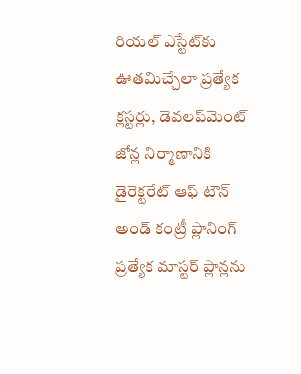రియల్ ఎస్టేట్‌కు ఊతమిచ్చేలా ప్రత్యేక క్లస్టర్లు, డెవలప్‌మెంట్ జోన్ల నిర్మాణానికి డైరెక్టరేట్ ఆఫ్ టౌన్ అండ్ కంట్రీ ప్లానింగ్ ప్రత్యేక మాస్టర్ ప్లాన్లను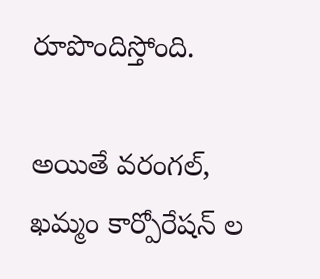రూపొందిస్తోంది.

అయితే వరంగల్, ఖమ్మం కార్పోరేషన్ ల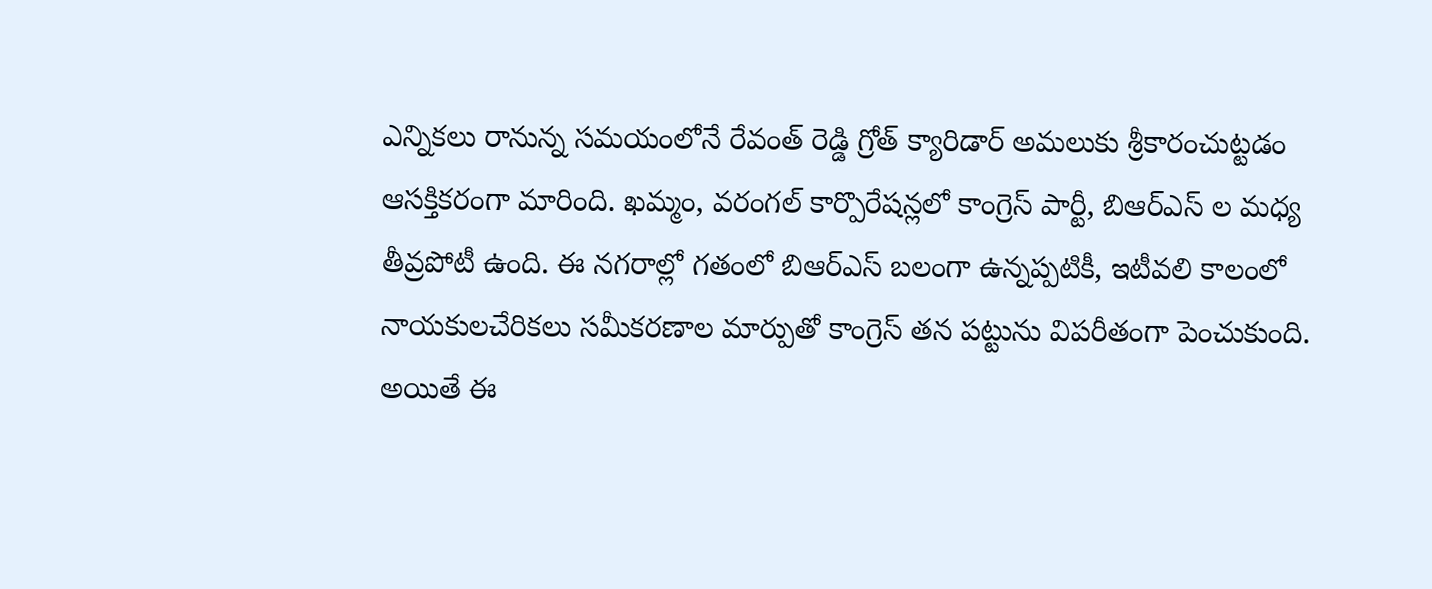ఎన్నికలు రానున్న సమయంలోనే రేవంత్ రెడ్డి గ్రోత్ క్యారిడార్ అమలుకు శ్రీకారంచుట్టడం ఆసక్తికరంగా మారింది. ఖమ్మం, వరంగల్ కార్పొరేషన్లలో కాంగ్రెస్ పార్టీ, బిఆర్ఎస్ ల మధ్య తీవ్రపోటీ ఉంది. ఈ నగరాల్లో గతంలో బిఆర్ఎస్ బలంగా ఉన్నప్పటికీ, ఇటీవలి కాలంలో నాయకులచేరికలు సమీకరణాల మార్పుతో కాంగ్రెస్ తన పట్టును విపరీతంగా పెంచుకుంది. అయితే ఈ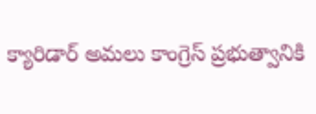క్యారిడార్ అమలు కాంగ్రెస్ ప్రభుత్వానికి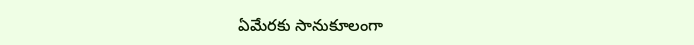ఏమేరకు సానుకూలంగా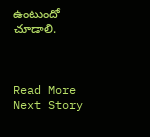ఉంటుందో చూడాలి.



Read More
Next Story